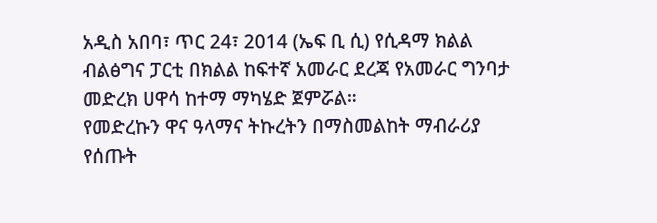አዲስ አበባ፣ ጥር 24፣ 2014 (ኤፍ ቢ ሲ) የሲዳማ ክልል ብልፅግና ፓርቲ በክልል ከፍተኛ አመራር ደረጃ የአመራር ግንባታ መድረክ ሀዋሳ ከተማ ማካሄድ ጀምሯል።
የመድረኩን ዋና ዓላማና ትኩረትን በማስመልከት ማብራሪያ የሰጡት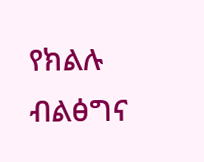የክልሉ ብልፅግና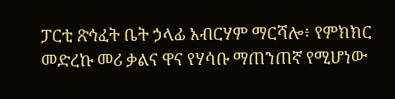ፓርቲ ጽኅፈት ቤት ኃላፊ አብርሃም ማርሻሎ፥ የምክክር መድረኩ መሪ ቃልና ዋና የሃሳቡ ማጠንጠኛ የሚሆነው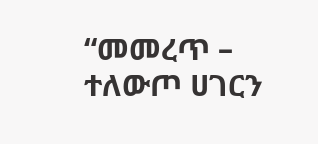“መመረጥ – ተለውጦ ሀገርን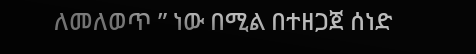ለመለወጥ ” ነው በሚል በተዘጋጀ ሰነድ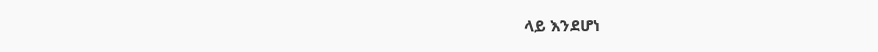ላይ እንደሆነ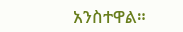አንስተዋል።